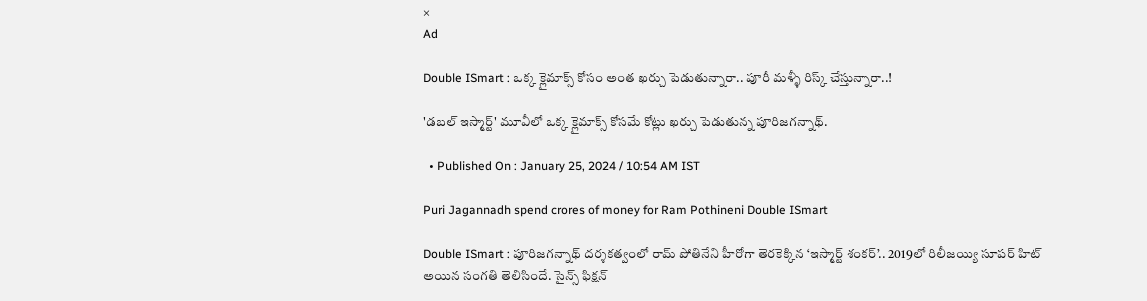×
Ad

Double ISmart : ఒక్క క్లైమాక్స్ కోసం అంత ఖర్చు పెడుతున్నారా.. పూరీ మళ్ళీ రిస్క్ చేస్తున్నారా..!

'డబల్ ఇస్మార్ట్' మూవీలో ఒక్క క్లైమాక్స్ కోసమే కోట్లు ఖర్చు పెడుతున్న పూరిజగన్నాథ్.

  • Published On : January 25, 2024 / 10:54 AM IST

Puri Jagannadh spend crores of money for Ram Pothineni Double ISmart

Double ISmart : పూరిజగన్నాథ్ దర్శకత్వంలో రామ్ పోతినేని హీరోగా తెరకెక్కిన ‘ఇస్మార్ట్ శంకర్’.. 2019లో రిలీజయ్యి సూపర్ హిట్ అయిన సంగతి తెలిసిందే. సైన్స్ ఫిక్షన్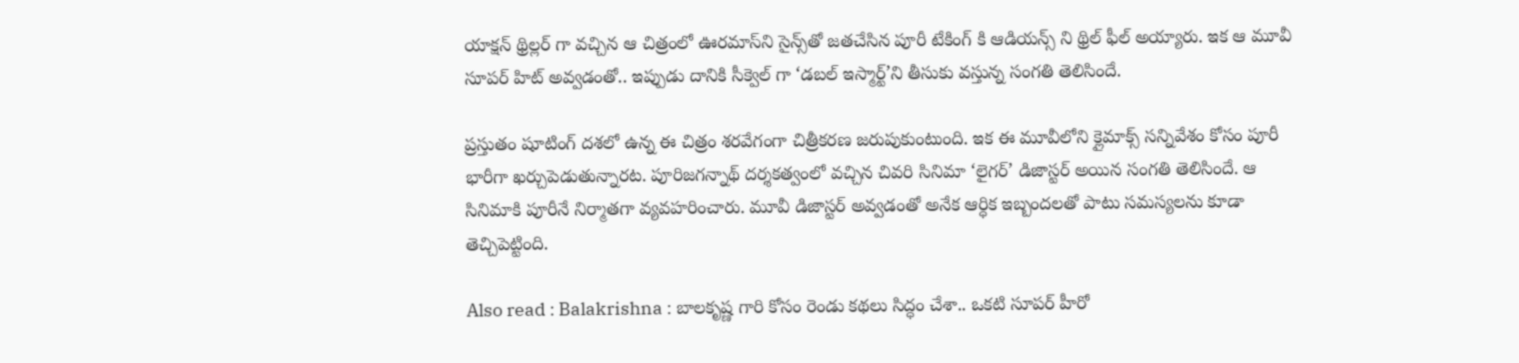యాక్షన్ థ్రిల్లర్ గా వచ్చిన ఆ చిత్రంలో ఊరమాస్‌ని సైన్స్‌తో జతచేసిన పూరీ టేకింగ్ కి ఆడియన్స్ ని థ్రిల్ ఫీల్ అయ్యారు. ఇక ఆ మూవీ సూపర్ హిట్ అవ్వడంతో.. ఇప్పుడు దానికి సీక్వెల్ గా ‘డబల్ ఇస్మార్ట్’ని తీసుకు వస్తున్న సంగతి తెలిసిందే.

ప్రస్తుతం షూటింగ్ దశలో ఉన్న ఈ చిత్రం శరవేగంగా చిత్రీకరణ జరుపుకుంటుంది. ఇక ఈ మూవీలోని క్లైమాక్స్ సన్నివేశం కోసం పూరీ భారీగా ఖర్చుపెడుతున్నారట. పూరిజగన్నాథ్ దర్శకత్వంలో వచ్చిన చివరి సినిమా ‘లైగర్’ డిజాస్టర్ అయిన సంగతి తెలిసిందే. ఆ సినిమాకి పూరీనే నిర్మాతగా వ్యవహరించారు. మూవీ డిజాస్టర్ అవ్వడంతో అనేక ఆర్ధిక ఇబ్బందలతో పాటు సమస్యలను కూడా తెచ్చిపెట్టింది.

Also read : Balakrishna : బాలకృష్ణ గారి కోసం రెండు కథలు సిద్ధం చేశా.. ఒకటి సూపర్ హీరో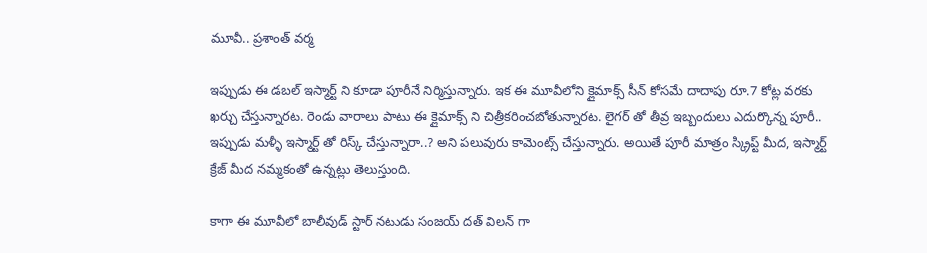మూవీ.. ప్రశాంత్ వర్మ

ఇప్పుడు ఈ డబల్ ఇస్మార్ట్ ని కూడా పూరీనే నిర్మిస్తున్నారు. ఇక ఈ మూవీలోని క్లైమాక్స్ సీన్ కోసమే దాదాపు రూ.7 కోట్ల వరకు ఖర్చు చేస్తున్నారట. రెండు వారాలు పాటు ఈ క్లైమాక్స్ ని చిత్రీకరించబోతున్నారట. లైగర్ తో తీవ్ర ఇబ్బందులు ఎదుర్కొన్న పూరీ.. ఇప్పుడు మళ్ళీ ఇస్మార్ట్ తో రిస్క్ చేస్తున్నారా..? అని పలువురు కామెంట్స్ చేస్తున్నారు. అయితే పూరీ మాత్రం స్క్రిప్ట్ మీద, ఇస్మార్ట్ క్రేజ్ మీద నమ్మకంతో ఉన్నట్లు తెలుస్తుంది.

కాగా ఈ మూవీలో బాలీవుడ్ స్టార్ నటుడు సంజయ్ దత్ విలన్ గా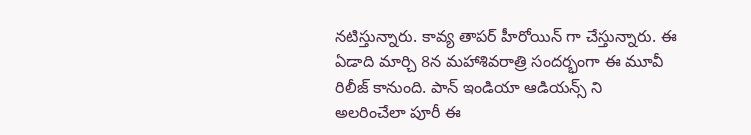నటిస్తున్నారు. కావ్య తాపర్ హీరోయిన్ గా చేస్తున్నారు. ఈ ఏడాది మార్చి 8న మహాశివరాత్రి సందర్భంగా ఈ మూవీ రిలీజ్ కానుంది. పాన్ ఇండియా ఆడియన్స్ ని అలరించేలా పూరీ ఈ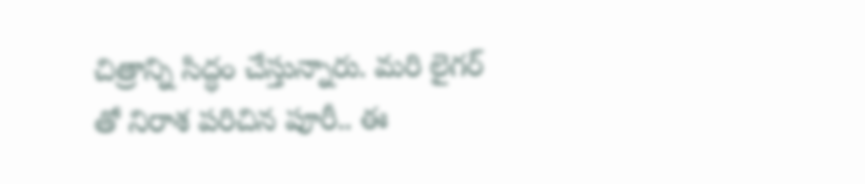చిత్రాన్ని సిద్ధం చేస్తున్నారు. మరి లైగర్ తో నిరాశ పరిచిన పూరీ.. ఈ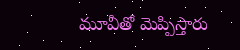మూవీతో మెప్పిస్తారు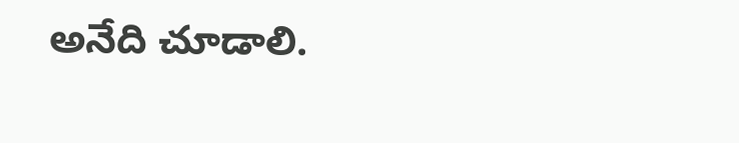అనేది చూడాలి.